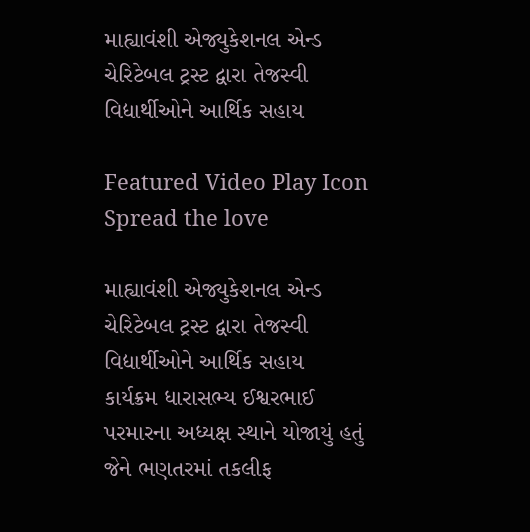માહ્યાવંશી એજ્યુકેશનલ એન્ડ ચેરિટેબલ ટ્રસ્ટ દ્વારા તેજસ્વી વિદ્યાર્થીઓને આર્થિક સહાય

Featured Video Play Icon
Spread the love

માહ્યાવંશી એજ્યુકેશનલ એન્ડ ચેરિટેબલ ટ્રસ્ટ દ્વારા તેજસ્વી વિદ્યાર્થીઓને આર્થિક સહાય
કાર્યક્રમ ધારાસભ્ય ઈશ્વરભાઈ પરમારના અધ્યક્ષ સ્થાને યોજાયું હતું
જેને ભણતરમાં તકલીફ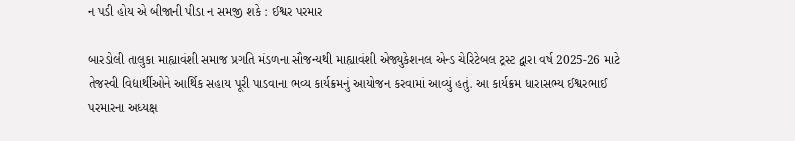ન પડી હોય એ બીજાની પીડા ન સમજી શકે : ઈશ્વર પરમાર

બારડોલી તાલુકા માહ્યાવંશી સમાજ પ્રગતિ મંડળના સૌજન્યથી માહ્યાવંશી એજ્યુકેશનલ એન્ડ ચેરિટેબલ ટ્રસ્ટ દ્વારા વર્ષ 2025-26 માટે તેજસ્વી વિદ્યાર્થીઓને આર્થિક સહાય પૂરી પાડવાના ભવ્ય કાર્યક્રમનું આયોજન કરવામાં આવ્યું હતું. આ કાર્યક્રમ ધારાસભ્ય ઈશ્વરભાઈ પરમારના અધ્યક્ષ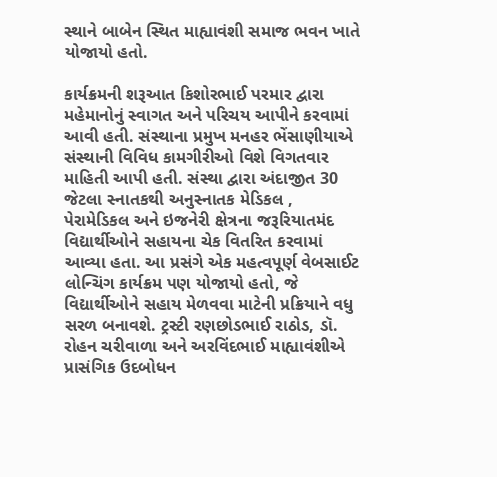સ્થાને બાબેન સ્થિત માહ્યાવંશી સમાજ ભવન ખાતે યોજાયો હતો.

કાર્યક્રમની શરૂઆત કિશોરભાઈ પરમાર દ્વારા મહેમાનોનું સ્વાગત અને પરિચય આપીને કરવામાં આવી હતી. સંસ્થાના પ્રમુખ મનહર ભેંસાણીયાએ સંસ્થાની વિવિધ કામગીરીઓ વિશે વિગતવાર માહિતી આપી હતી. સંસ્થા દ્વારા અંદાજીત 30 જેટલા સ્નાતકથી અનુસ્નાતક મેડિકલ , પેરામેડિકલ અને ઇજનેરી ક્ષેત્રના જરૂરિયાતમંદ વિદ્યાર્થીઓને સહાયના ચેક વિતરિત કરવામાં આવ્યા હતા. આ પ્રસંગે એક મહત્વપૂર્ણ વેબસાઈટ લોન્ચિંગ કાર્યક્રમ પણ યોજાયો હતો, જે વિદ્યાર્થીઓને સહાય મેળવવા માટેની પ્રક્રિયાને વધુ સરળ બનાવશે. ટ્રસ્ટી રણછોડભાઈ રાઠોડ, ડૉ. રોહન ચરીવાળા અને અરવિંદભાઈ માહ્યાવંશીએ પ્રાસંગિક ઉદબોધન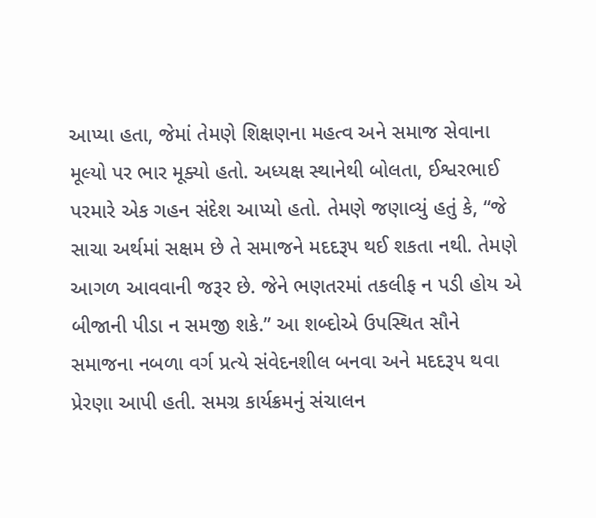આપ્યા હતા, જેમાં તેમણે શિક્ષણના મહત્વ અને સમાજ સેવાના મૂલ્યો પર ભાર મૂક્યો હતો. અધ્યક્ષ સ્થાનેથી બોલતા, ઈશ્વરભાઈ પરમારે એક ગહન સંદેશ આપ્યો હતો. તેમણે જણાવ્યું હતું કે, “જે સાચા અર્થમાં સક્ષમ છે તે સમાજને મદદરૂપ થઈ શકતા નથી. તેમણે આગળ આવવાની જરૂર છે. જેને ભણતરમાં તકલીફ ન પડી હોય એ બીજાની પીડા ન સમજી શકે.” આ શબ્દોએ ઉપસ્થિત સૌને સમાજના નબળા વર્ગ પ્રત્યે સંવેદનશીલ બનવા અને મદદરૂપ થવા પ્રેરણા આપી હતી. સમગ્ર કાર્યક્રમનું સંચાલન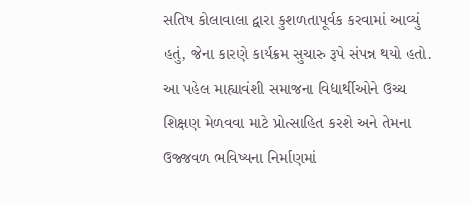સતિષ કોલાવાલા દ્વારા કુશળતાપૂર્વક કરવામાં આવ્યું હતું, જેના કારણે કાર્યક્રમ સુચારુ રૂપે સંપન્ન થયો હતો. આ પહેલ માહ્યાવંશી સમાજના વિદ્યાર્થીઓને ઉચ્ચ શિક્ષણ મેળવવા માટે પ્રોત્સાહિત કરશે અને તેમના ઉજ્જવળ ભવિષ્યના નિર્માણમાં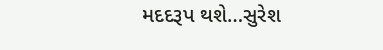મદદરૂપ થશે…સુરેશ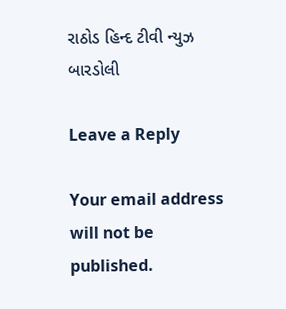રાઠોડ હિન્દ ટીવી ન્યુઝ બારડોલી

Leave a Reply

Your email address will not be published.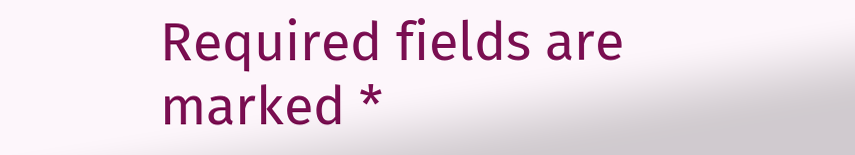Required fields are marked *